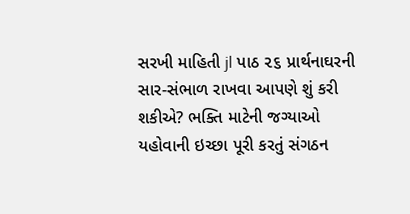સરખી માહિતી jl પાઠ ૨૬ પ્રાર્થનાઘરની સાર-સંભાળ રાખવા આપણે શું કરી શકીએ? ભક્તિ માટેની જગ્યાઓ યહોવાની ઇચ્છા પૂરી કરતું સંગઠન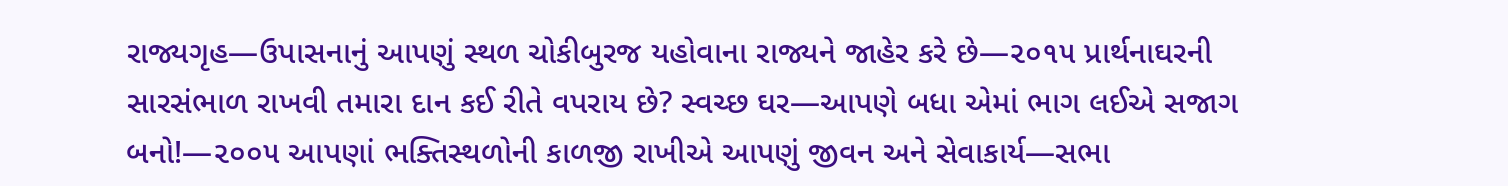રાજ્યગૃહ—ઉપાસનાનું આપણું સ્થળ ચોકીબુરજ યહોવાના રાજ્યને જાહેર કરે છે—૨૦૧૫ પ્રાર્થનાઘરની સારસંભાળ રાખવી તમારા દાન કઈ રીતે વપરાય છે? સ્વચ્છ ઘર—આપણે બધા એમાં ભાગ લઈએ સજાગ બનો!—૨૦૦૫ આપણાં ભક્તિસ્થળોની કાળજી રાખીએ આપણું જીવન અને સેવાકાર્ય—સભા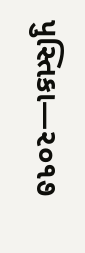પુસ્તિકા—૨૦૧૭